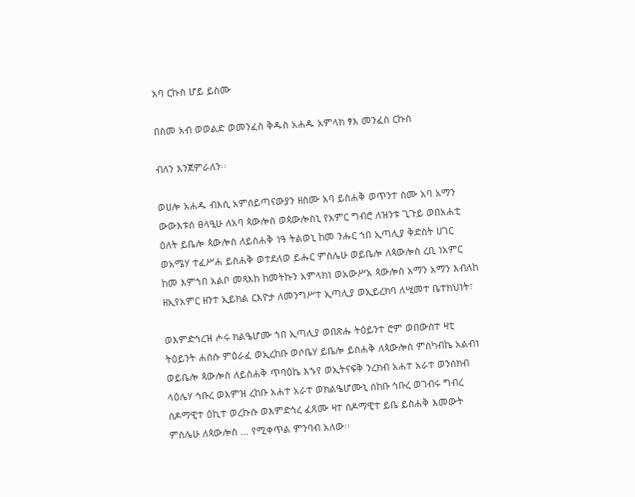አባ ርኩስ ሆይ ይስሙ

በስመ አብ ወወልድ ወመንፈስ ቅዱስ አሐዱ አምላክ ፃእ መንፈስ ርኩስ

ብለን እንጀምራለን፡፡

ወሀሎ አሐዱ ብእሲ አምሰይጣናውያን ዘስሙ አባ ይስሐቅ ወጥንተ ስሙ አባ አማን ውውእቱሰ ፀላዒሁ ለአባ ጳውሎስ ወጳውሎስኒ የአምር ግብሮ ለዝንቱ ጊጉይ ወበአሐቲ ዕለት ይቤሎ ጳውሎስ ለይስሐቅ ነዓ ትልወኒ ከመ ንሑር ኀበ ኢጣሊያ ቅድስት ሀገር ወአሜሃ ተፈሥሐ ይስሐቅ ወተደለወ ይሑር ምስሌሁ ወይቤሎ ለጳውሎስ ረቢ ነአምር ከመ እምኀበ አልቦ መጻእከ ከመትኩን አምላክነ ወአውሥአ ጳውሎስ አማን አማን እብለከ ዘኢየአምር ዘንተ ኢይክል ርእዮታ ለመንግሥተ ኢጣሊያ ወኢይረክባ ለሢመተ ቤተክህነት፣

ወእምድኅረዝ ሖሩ ክልዔሆሙ ኀበ ኢጣሊያ ወበጽሑ ትዕይንተ ሮም ወበውስተ ዛቲ ትዕይንት ሐሰሱ ምዕራፈ ወኢረከቡ ወሶቤሃ ይቤሎ ይስሐቅ ለጳውሎስ ምስካብኬ አልብነ ወይቤሎ ጳውሎስ ለይስሐቅ ጥባዕኬ እኁየ ወኢትናፍቅ ንረክብ አሐተ አራተ ወንሰክብ ላዕሌሃ ኅቡረ ወእምዝ ረከቡ አሐተ አራተ ወክልዔሆሙኒ ሰከቡ ኅቡረ ወገብሩ ግብረ ሰዶማዊተ ዕኪተ ወረኩሱ ወእምድኅረ ፈጸሙ ዛተ ሰዶማዊተ ይቤ ይስሐቅ እመውት ምስሌሁ ለጳውሎስ … የሚቀጥል ምንባብ አለው፡፡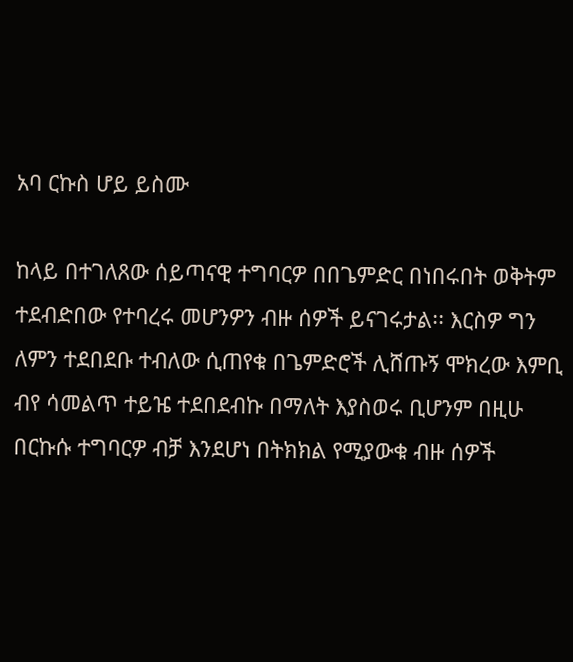አባ ርኩስ ሆይ ይስሙ

ከላይ በተገለጸው ሰይጣናዊ ተግባርዎ በበጌምድር በነበሩበት ወቅትም ተደብድበው የተባረሩ መሆንዎን ብዙ ሰዎች ይናገሩታል፡፡ እርስዎ ግን ለምን ተደበደቡ ተብለው ሲጠየቁ በጌምድሮች ሊሸጡኝ ሞክረው እምቢ ብየ ሳመልጥ ተይዤ ተደበደብኩ በማለት እያስወሩ ቢሆንም በዚሁ በርኩሱ ተግባርዎ ብቻ እንደሆነ በትክክል የሚያውቁ ብዙ ሰዎች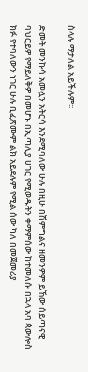ስላሉ ማታለል አይችሉም፡፡

ድመት መንኩሳ አመሏን አትርሳ እንደሚባለው ሁሉ በዚሁ በሽምግልና ዘመንዎም ይኸው ሰይጣናዊ ባህርይዎ የማይለቅዎ በመሆኑ በኢጣሊያ ሀገር የሚወዱትን ቀማምሰው ከተመለሱ በኋላ አባ ጳውሎስ ክፉ የተባለውን ነገር ሁሉ ቢፈጽሙም ልክ አይደሉም የሚል ሰው ካለ በመጀመሪያ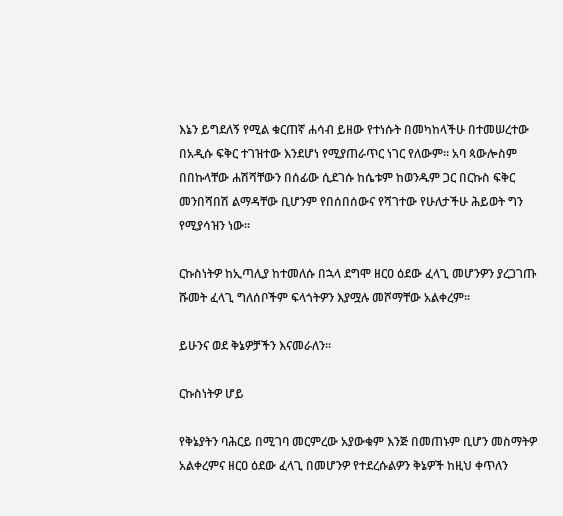እኔን ይግደለኝ የሚል ቁርጠኛ ሐሳብ ይዘው የተነሱት በመካከላችሁ በተመሠረተው በአዲሱ ፍቅር ተገዝተው እንደሆነ የሚያጠራጥር ነገር የለውም፡፡ አባ ጳውሎስም በበኩላቸው ሐሽሻቸውን በሰፊው ሲደገሱ ከሴቱም ከወንዱም ጋር በርኩስ ፍቅር መንበሻበሽ ልማዳቸው ቢሆንም የበሰበሰውና የሻገተው የሁለታችሁ ሕይወት ግን የሚያሳዝን ነው፡፡

ርኩስነትዎ ከኢጣሊያ ከተመለሱ በኋላ ደግሞ ዘርዐ ዕደው ፈላጊ መሆንዎን ያረጋገጡ ሹመት ፈላጊ ግለሰቦችም ፍላጎትዎን እያሟሉ መሾማቸው አልቀረም፡፡

ይሁንና ወደ ቅኔዎቻችን እናመራለን፡፡

ርኩስነትዎ ሆይ

የቅኔያትን ባሕርይ በሚገባ መርምረው አያውቁም እንጅ በመጠኑም ቢሆን መስማትዎ አልቀረምና ዘርዐ ዕደው ፈላጊ በመሆንዎ የተደረሱልዎን ቅኔዎች ከዚህ ቀጥለን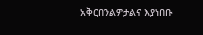አቅርበንልዎታልና እያነበቡ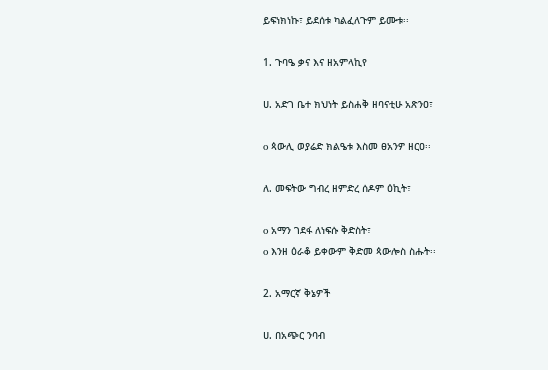ይፍነክነኩ፣ ይደሰቱ ካልፈለጉም ይሙቱ፡፡

1. ጉባዔ ቃና እና ዘአምላኪየ

ሀ. አድገ ቤተ ክህነት ይስሐቅ ዘባናቲሁ አጽንዐ፣

o ጳውሊ ወያሬድ ክልዔቱ እስመ ፀአንዎ ዘርዐ፡፡

ለ. መፍትው ግብረ ዘምድረ ሰዶም ዕኪት፣

o አማን ገደፋ ለነፍሱ ቅድስት፣
o እንዘ ዕራቆ ይቀውም ቅድመ ጳውሎስ ስሑት፡፡

2. አማርኛ ቅኔዎች

ሀ. በአጭር ንባብ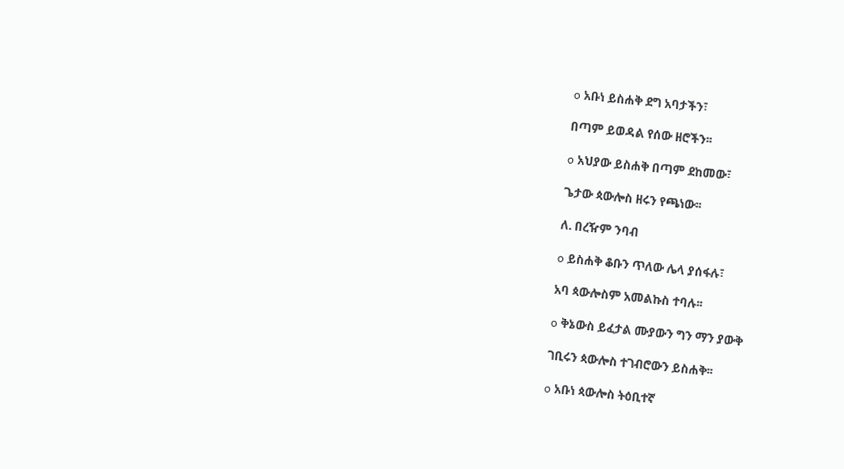o አቡነ ይስሐቅ ደግ አባታችን፣

በጣም ይወዳል የሰው ዘሮችን፡፡

o አህያው ይስሐቅ በጣም ደከመው፣

ጌታው ጳውሎስ ዘሩን የጫነው፡፡

ለ. በረዥም ንባብ

o ይስሐቅ ቆቡን ጥለው ሌላ ያሰፋሉ፣

አባ ጳውሎስም አመልኩስ ተባሉ፡፡

o ቅኔውስ ይፈታል ሙያውን ግን ማን ያውቅ

ገቢሩን ጳውሎስ ተገብሮውን ይስሐቅ፡፡

o አቡነ ጳውሎስ ትዕቢተኛ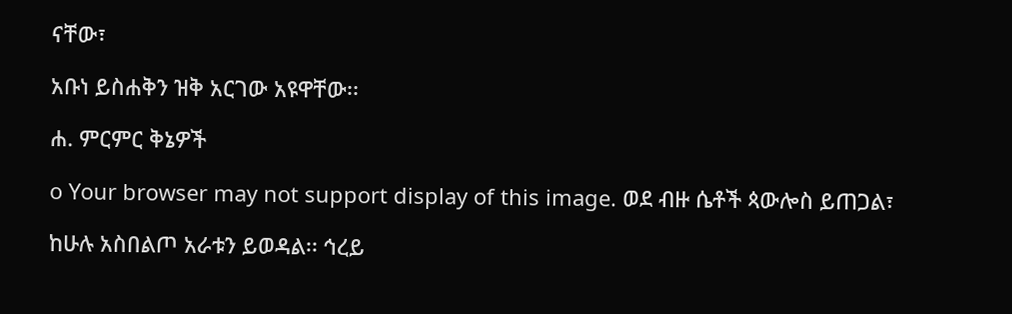ናቸው፣

አቡነ ይስሐቅን ዝቅ አርገው አዩዋቸው፡፡

ሐ. ምርምር ቅኔዎች

o Your browser may not support display of this image. ወደ ብዙ ሴቶች ጳውሎስ ይጠጋል፣

ከሁሉ አስበልጦ አራቱን ይወዳል፡፡ ኅረይ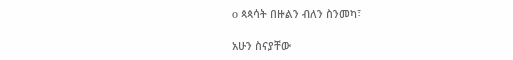o ጳጳሳት በዙልን ብለን ስንመካ፣

አሁን ስናያቸው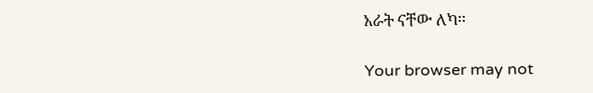አራት ናቸው ለካ፡፡

Your browser may not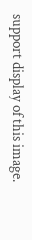support display of this image.